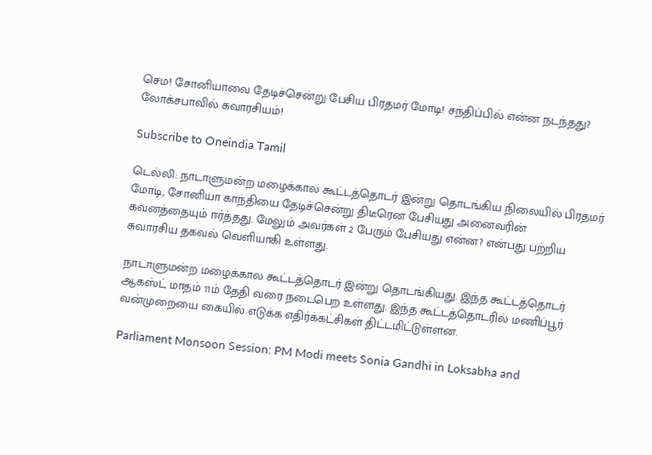செம! சோனியாவை தேடிச்சென்று பேசிய பிரதமர் மோடி! சந்திப்பில் என்ன நடந்தது? லோக்சபாவில் சுவாரசியம்!

Subscribe to Oneindia Tamil

டெல்லி: நாடாளுமன்ற மழைக்கால கூட்டத்தொடர் இன்று தொடங்கிய நிலையில் பிரதமர் மோடி, சோனியா காந்தியை தேடிச்சென்று திடீரென பேசியது அனைவரின் கவனத்தையும் ஈர்த்தது. மேலும் அவர்கள் 2 பேரும் பேசியது என்ன? என்பது பற்றிய சுவாரசிய தகவல் வெளியாகி உள்ளது.

நாடாளுமன்ற மழைக்கால கூட்டத்தொடர் இன்று தொடங்கியது. இந்த கூட்டத்தொடர் ஆகஸ்ட் மாதம் 11ம் தேதி வரை நடைபெற உள்ளது. இந்த கூட்டத்தொடரில் மணிப்பூர் வன்முறையை கையில் எடுக்க எதிர்க்கட்சிகள் திட்டமிட்டுள்ளன.

Parliament Monsoon Session: PM Modi meets Sonia Gandhi in Loksabha and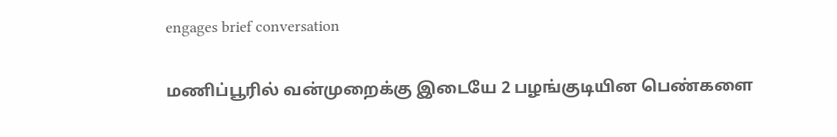engages brief conversation

மணிப்பூரில் வன்முறைக்கு இடையே 2 பழங்குடியின பெண்களை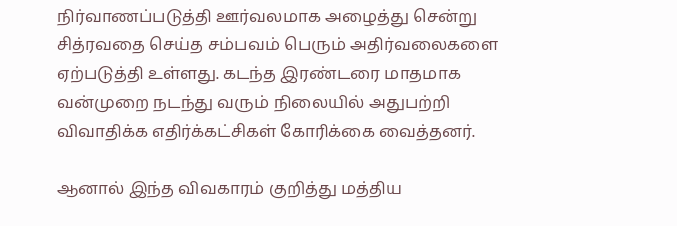நிர்வாணப்படுத்தி ஊர்வலமாக அழைத்து சென்று சித்ரவதை செய்த சம்பவம் பெரும் அதிர்வலைகளை ஏற்படுத்தி உள்ளது. கடந்த இரண்டரை மாதமாக வன்முறை நடந்து வரும் நிலையில் அதுபற்றி விவாதிக்க எதிர்க்கட்சிகள் கோரிக்கை வைத்தனர்.

ஆனால் இந்த விவகாரம் குறித்து மத்திய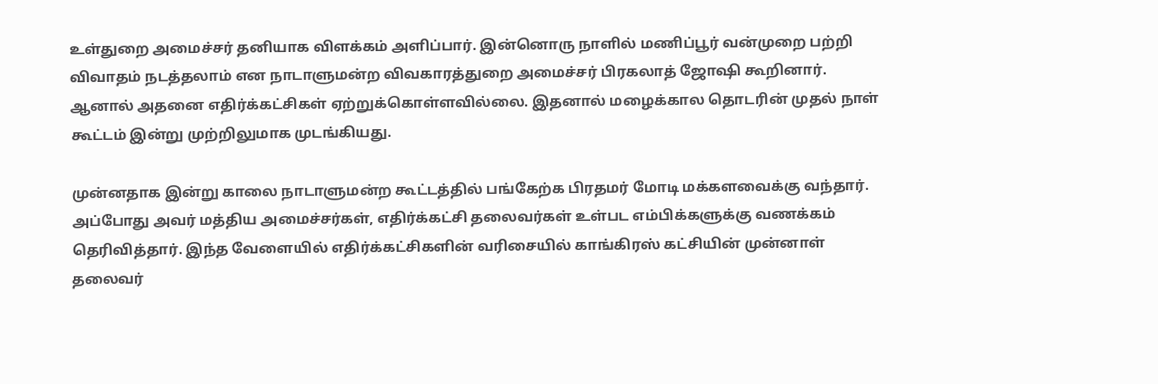உள்துறை அமைச்சர் தனியாக விளக்கம் அளிப்பார். இன்னொரு நாளில் மணிப்பூர் வன்முறை பற்றி விவாதம் நடத்தலாம் என நாடாளுமன்ற விவகாரத்துறை அமைச்சர் பிரகலாத் ஜோஷி கூறினார். ஆனால் அதனை எதிர்க்கட்சிகள் ஏற்றுக்கொள்ளவில்லை. இதனால் மழைக்கால தொடரின் முதல் நாள் கூட்டம் இன்று முற்றிலுமாக முடங்கியது.

முன்னதாக இன்று காலை நாடாளுமன்ற கூட்டத்தில் பங்கேற்க பிரதமர் மோடி மக்களவைக்கு வந்தார். அப்போது அவர் மத்திய அமைச்சர்கள், எதிர்க்கட்சி தலைவர்கள் உள்பட எம்பிக்களுக்கு வணக்கம் தெரிவித்தார். இந்த வேளையில் எதிர்க்கட்சிகளின் வரிசையில் காங்கிரஸ் கட்சியின் முன்னாள் தலைவர்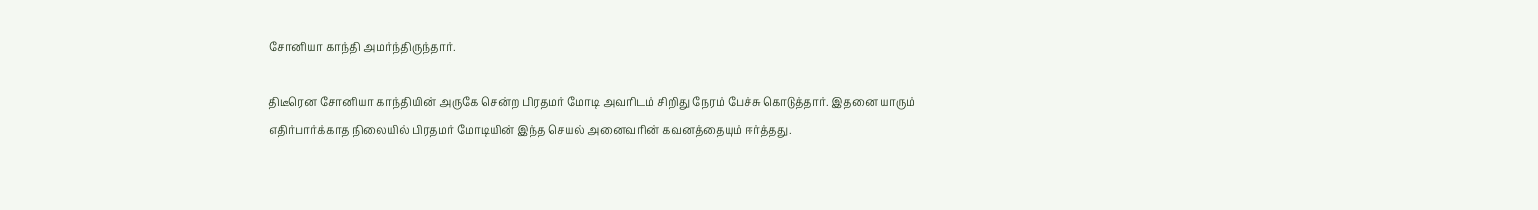சோனியா காந்தி அமர்ந்திருந்தார்.

திடீரென சோனியா காந்தியின் அருகே சென்ற பிரதமர் மோடி அவரிடம் சிறிது நேரம் பேச்சு கொடுத்தார். இதனை யாரும் எதிர்பார்க்காத நிலையில் பிரதமர் மோடியின் இந்த செயல் அனைவரின் கவனத்தையும் ஈர்த்தது.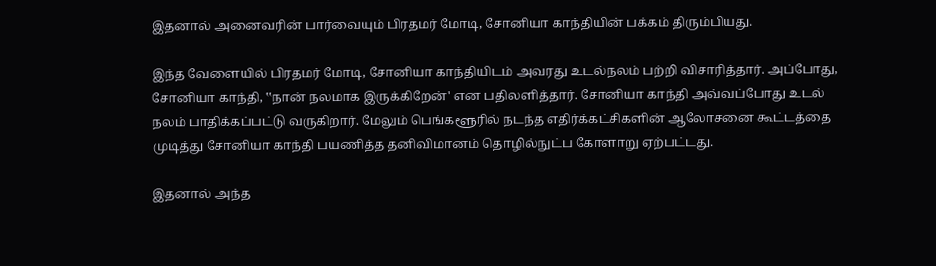இதனால் அனைவரின் பார்வையும் பிரதமர் மோடி, சோனியா காந்தியின் பக்கம் திரும்பியது.

இந்த வேளையில் பிரதமர் மோடி, சோனியா காந்தியிடம் அவரது உடல்நலம் பற்றி விசாரித்தார். அப்போது, சோனியா காந்தி, ‛‛நான் நலமாக இருக்கிறேன்' என பதிலளித்தார். சோனியா காந்தி அவ்வப்போது உடல் நலம் பாதிக்கப்பட்டு வருகிறார். மேலும் பெங்களூரில் நடந்த எதிர்க்கட்சிகளின் ஆலோசனை கூட்டத்தை முடித்து சோனியா காந்தி பயணித்த தனிவிமானம் தொழில்நுட்ப கோளாறு ஏற்பட்டது.

இதனால் அந்த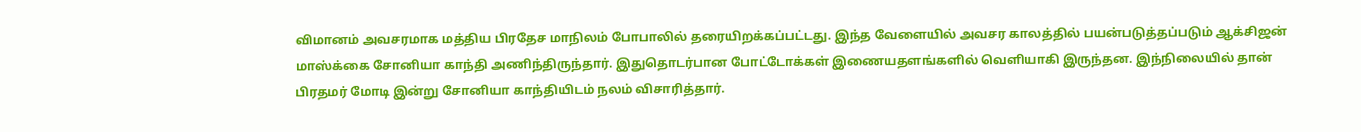விமானம் அவசரமாக மத்திய பிரதேச மாநிலம் போபாலில் தரையிறக்கப்பட்டது. இந்த வேளையில் அவசர காலத்தில் பயன்படுத்தப்படும் ஆக்சிஜன் மாஸ்க்கை சோனியா காந்தி அணிந்திருந்தார். இதுதொடர்பான போட்டோக்கள் இணையதளங்களில் வெளியாகி இருந்தன. இந்நிலையில் தான் பிரதமர் மோடி இன்று சோனியா காந்தியிடம் நலம் விசாரித்தார்.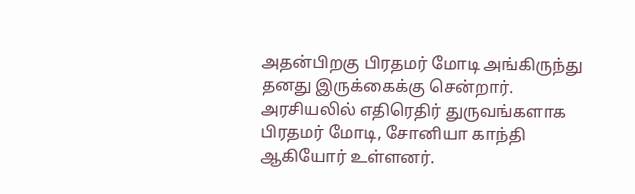அதன்பிறகு பிரதமர் மோடி அங்கிருந்து தனது இருக்கைக்கு சென்றார். அரசியலில் எதிரெதிர் துருவங்களாக பிரதமர் மோடி, சோனியா காந்தி ஆகியோர் உள்ளனர்.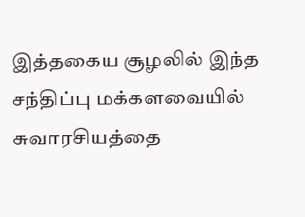இத்தகைய சூழலில் இந்த சந்திப்பு மக்களவையில் சுவாரசியத்தை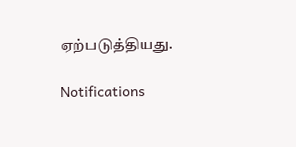ஏற்படுத்தியது.

Notifications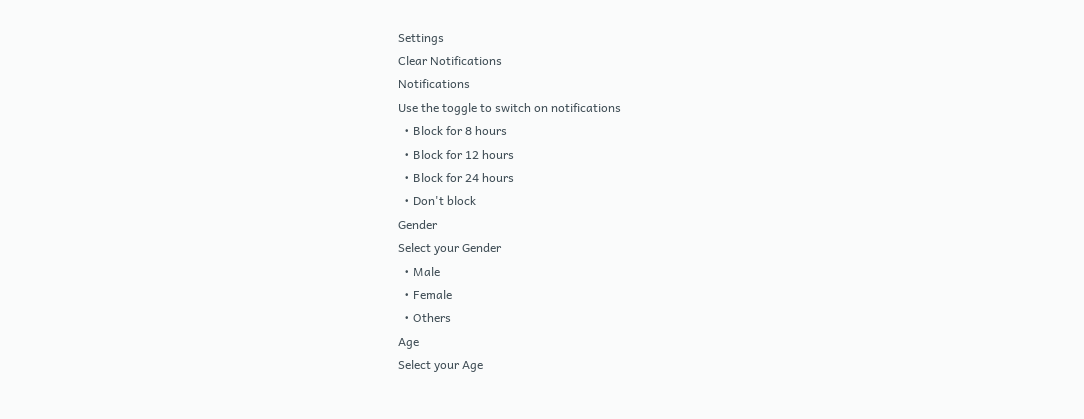Settings
Clear Notifications
Notifications
Use the toggle to switch on notifications
  • Block for 8 hours
  • Block for 12 hours
  • Block for 24 hours
  • Don't block
Gender
Select your Gender
  • Male
  • Female
  • Others
Age
Select your Age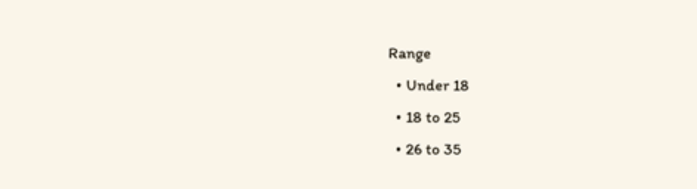Range
  • Under 18
  • 18 to 25
  • 26 to 35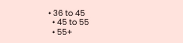• 36 to 45
  • 45 to 55
  • 55+